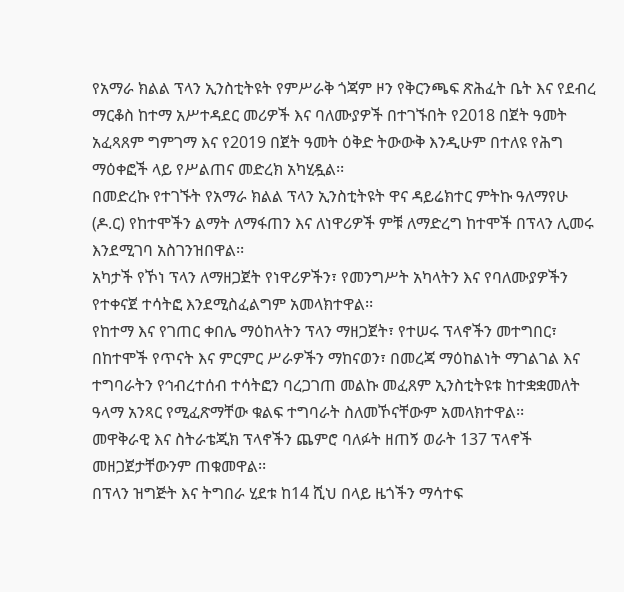የአማራ ክልል ፕላን ኢንስቲትዩት የምሥራቅ ጎጃም ዞን የቅርንጫፍ ጽሕፈት ቤት እና የደብረ ማርቆስ ከተማ አሥተዳደር መሪዎች እና ባለሙያዎች በተገኙበት የ2018 በጀት ዓመት አፈጻጸም ግምገማ እና የ2019 በጀት ዓመት ዕቅድ ትውውቅ እንዲሁም በተለዩ የሕግ ማዕቀፎች ላይ የሥልጠና መድረክ አካሂዷል፡፡
በመድረኩ የተገኙት የአማራ ክልል ፕላን ኢንስቲትዩት ዋና ዳይሬክተር ምትኩ ዓለማየሁ (ዶ.ር) የከተሞችን ልማት ለማፋጠን እና ለነዋሪዎች ምቹ ለማድረግ ከተሞች በፕላን ሊመሩ እንደሚገባ አስገንዝበዋል፡፡
አካታች የኾነ ፕላን ለማዘጋጀት የነዋሪዎችን፣ የመንግሥት አካላትን እና የባለሙያዎችን የተቀናጀ ተሳትፎ እንደሚስፈልግም አመላክተዋል፡፡
የከተማ እና የገጠር ቀበሌ ማዕከላትን ፕላን ማዘጋጀት፣ የተሠሩ ፕላኖችን መተግበር፣ በከተሞች የጥናት እና ምርምር ሥራዎችን ማከናወን፣ በመረጃ ማዕከልነት ማገልገል እና ተግባራትን የኅብረተሰብ ተሳትፎን ባረጋገጠ መልኩ መፈጸም ኢንስቲትዩቱ ከተቋቋመለት ዓላማ አንጻር የሚፈጽማቸው ቁልፍ ተግባራት ስለመኾናቸውም አመላክተዋል፡፡
መዋቅራዊ እና ስትራቴጂክ ፕላኖችን ጨምሮ ባለፉት ዘጠኝ ወራት 137 ፕላኖች መዘጋጀታቸውንም ጠቁመዋል፡፡
በፕላን ዝግጅት እና ትግበራ ሂደቱ ከ14 ሺህ በላይ ዜጎችን ማሳተፍ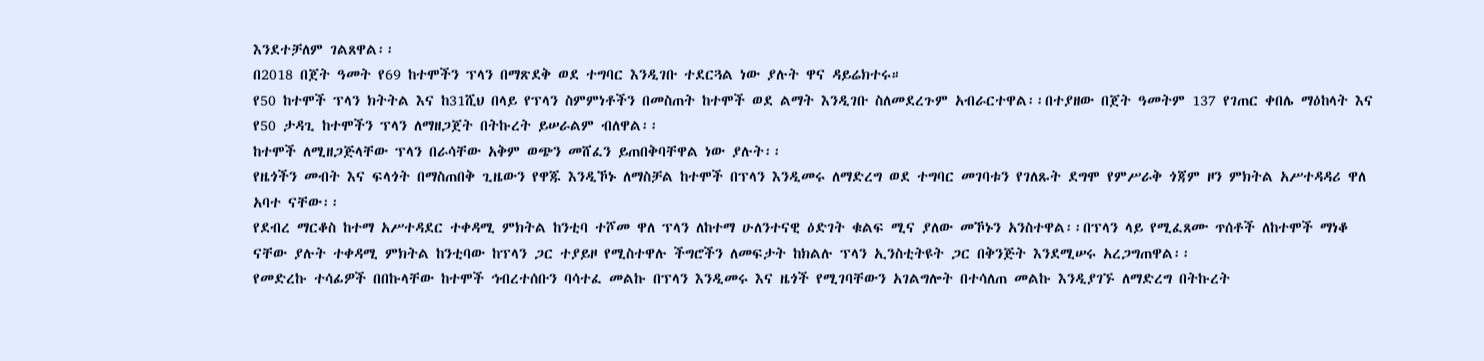እንደተቻለም ገልጸዋል፡፡
በ2018 በጀት ዓመት የ69 ከተሞችን ፕላን በማጽደቅ ወደ ተግባር እንዲገቡ ተደርጓል ነው ያሉት ዋና ዳይሬክተሩ።
የ50 ከተሞች ፕላን ክትትል እና ከ31ሺህ በላይ የፕላን ስምምነቶችን በመስጠት ከተሞች ወደ ልማት እንዲገቡ ስለመደረጉም አብራርተዋል፡፡በተያዘው በጀት ዓመትም 137 የገጠር ቀበሌ ማዕከላት እና የ50 ታዳጊ ከተሞችን ፕላን ለማዘጋጀት በትኩረት ይሠራልም ብለዋል፡፡
ከተሞች ለሚዘጋጅላቸው ፕላን በራሳቸው አቅም ወጭን መሸፈን ይጠበቅባቸዋል ነው ያሉት፡፡
የዜጎችን መብት እና ፍላጎት በማስጠበቅ ጊዜውን የዋጁ እንዲኾኑ ለማስቻል ከተሞች በፕላን እንዲመሩ ለማድረግ ወደ ተግባር መገባቱን የገለጹት ደግሞ የምሥራቅ ጎጃም ዞን ምክትል አሥተዳዳሪ ዋለ አባተ ናቸው፡፡
የደብረ ማርቆስ ከተማ አሥተዳደር ተቀዳሚ ምክትል ከንቲባ ተሾመ ዋለ ፕላን ለከተማ ሁለንተናዊ ዕድገት ቁልፍ ሚና ያለው መኾኑን አንስተዋል፡፡በፕላን ላይ የሚፈጸሙ ጥሰቶች ለከተሞች ማነቆ ናቸው ያሉት ተቀዳሚ ምክትል ከንቲባው ከፕላን ጋር ተያይዞ የሚስተዋሉ ችግሮችን ለመፍታት ከክልሉ ፕላን ኢንስቲትዩት ጋር በቅንጅት እንደሚሠሩ አረጋግጠዋል፡፡
የመድረኩ ተሳፊዎች በበኩላቸው ከተሞች ኅብረተሰቡን ባሳተፈ መልኩ በፕላን እንዲመሩ እና ዜጎች የሚገባቸውን አገልግሎት በተሳለጠ መልኩ እንዲያገኙ ለማድረግ በትኩረት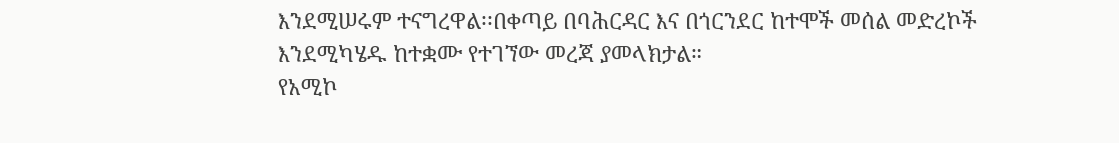እንደሚሠሩም ተናግረዋል፡፡በቀጣይ በባሕርዳር እና በጎርንደር ከተሞች መሰል መድረኮች እንደሚካሄዱ ከተቋሙ የተገኘው መረጃ ያመላክታል።
የአሚኮ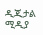ዲጂታል ሚዲያ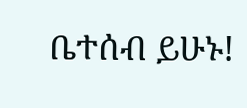ቤተሰብ ይሁኑ!